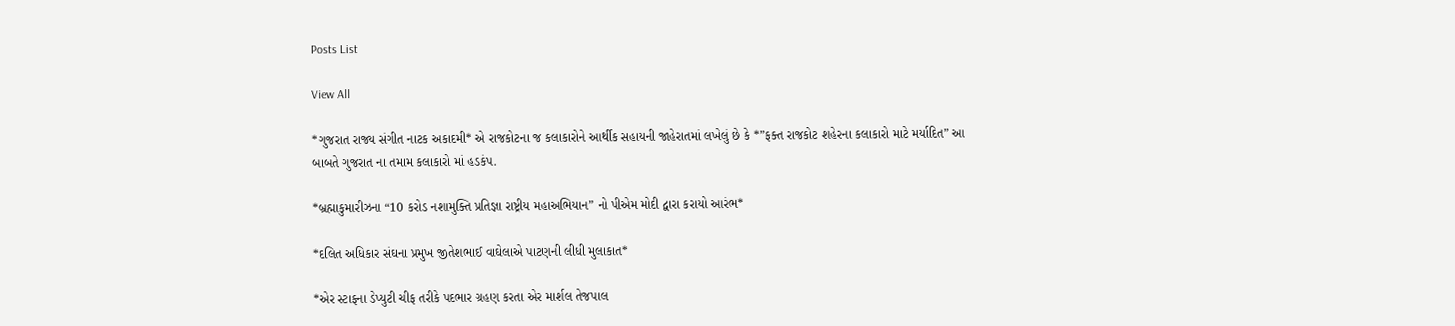Posts List

View All

*ગુજરાત રાજ્ય સંગીત નાટક અકાદમી* એ રાજકોટના જ કલાકારોને આર્થીક સહાયની જાહેરાતમાં લખેલું છે કે *”ફક્ત રાજકોટ શહેરના કલાકારો માટે મર્યાદિત” આ બાબતે ગુજરાત ના તમામ કલાકારો માં હડકંપ.

*બ્રહ્માકુમારીઝના “10 કરોડ નશામુક્તિ પ્રતિજ્ઞા રાષ્ટ્રીય મહાઅભિયાન” નો પીએમ મોદી દ્વારા કરાયો આરંભ*

*દલિત અધિકાર સંઘના પ્રમુખ જીતેશભાઈ વાઘેલાએ પાટણની લીધી મુલાકાત*

*એર સ્ટાફના ડેપ્યુટી ચીફ તરીકે પદભાર ગ્રહણ કરતા એર માર્શલ તેજપાલ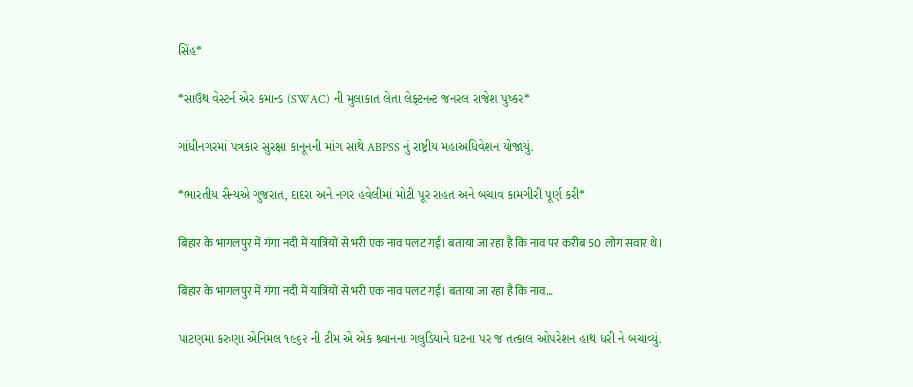સિંહ*

*સાઉથ વેસ્ટર્ન એર કમાન્ડ (SWAC) ની મુલાકાત લેતા લેફ્ટનન્ટ જનરલ રાજેશ પુષ્કર*

ગાંધીનગરમાં પત્રકાર સુરક્ષા કાનૂનની માંગ સાથે ABPSS નું રાષ્ટ્રીય મહાઅધિવેશન યોજાયું.

*ભારતીય સૈન્યએ ગુજરાત, દાદરા અને નગર હવેલીમાં મોટી પૂર રાહત અને બચાવ કામગીરી પૂર્ણ કરી*

बिहार के भागलपुर में गंगा नदी में यात्रियों से भरी एक नाव पलट गई। बताया जा रहा है कि नाव पर करीब 50 लोग सवार थे।

बिहार के भागलपुर में गंगा नदी में यात्रियों से भरी एक नाव पलट गई। बताया जा रहा है कि नाव…

પાટણમા કરુણા એનિમલ ૧૯૬૨ ની ટીમ એ એક શ્ર્વાનના ગલુડિયાને ઘટના પર જ તત્કાલ ઓપરેશન હાથ ધરી ને બચાવ્યું.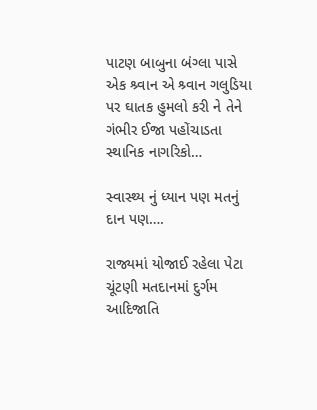પાટણ બાબુના બંગ્લા પાસે એક શ્ર્વાન એ શ્ર્વાન ગલુડિયા પર ઘાતક હુમલો કરી ને તેને ગંભીર ઈજા પહોંચાડતા સ્થાનિક નાગરિકો…

સ્વાસ્થ્ય નું ધ્યાન પણ મતનું દાન પણ….

રાજ્યમાં યોજાઈ રહેલા પેટા ચૂંટણી મતદાનમાં દુર્ગમ આદિજાતિ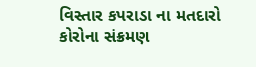વિસ્તાર કપરાડા ના મતદારો કોરોના સંક્રમણ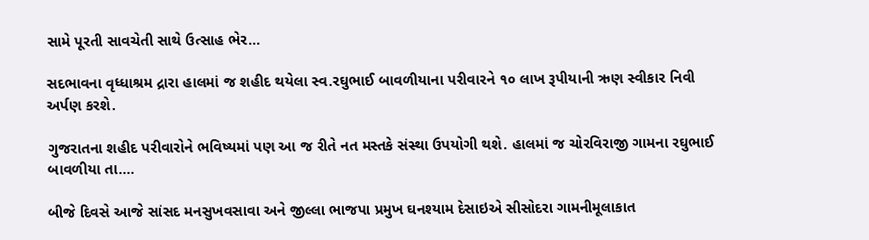સામે પૂરતી સાવચેતી સાથે ઉત્સાહ ભેર…

સદભાવના વૃધ્ધાશ્રમ દ્રારા હાલમાં જ શહીદ થયેલા સ્વ.રઘુભાઈ બાવળીયાના પરીવારને ૧૦ લાખ રૂપીયાની ઋણ સ્વીકાર નિવી અર્પણ કરશે.

ગુજરાતના શહીદ પરીવારોને ભવિષ્યમાં પણ આ જ રીતે નત મસ્તકે સંસ્થા ઉપયોગી થશે. હાલમાં જ ચોરવિરાજી ગામના રઘુભાઈ બાવળીયા તા.…

બીજે દિવસે આજે સાંસદ મનસુખવસાવા અને જીલ્લા ભાજપા પ્રમુખ ઘનશ્યામ દેસાઇએ સીસોદરા ગામનીમૂલાકાત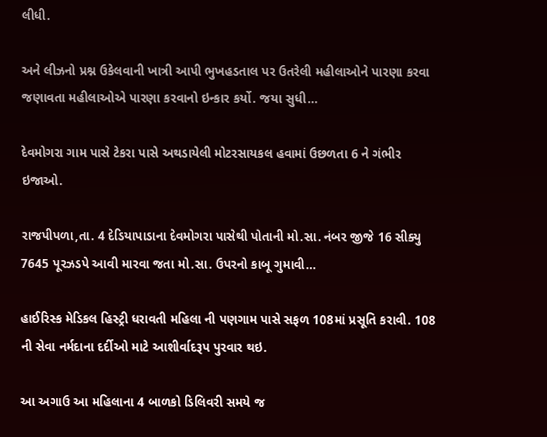લીધી.

અને લીઝનો પ્રશ્ન ઉકેલવાની ખાત્રી આપી ભુખહડતાલ પર ઉતરેલી મહીલાઓને પારણા કરવા જણાવતા મહીલાઓએ પારણા કરવાનો ઇન્કાર કર્યો. જયા સુધી…

દેવમોગરા ગામ પાસે ટેકરા પાસે અથડાયેલી મોટરસાયકલ હવામાં ઉછળતા 6 ને ગંભીર ઇજાઓ.

રાજપીપળા,તા. 4 દેડિયાપાડાના દેવમોગરા પાસેથી પોતાની મો.સા. નંબર જીજે 16 સીક્યુ 7645 પૂરઝડપે આવી મારવા જતા મો.સા. ઉપરનો કાબૂ ગુમાવી…

હાઈરિસ્ક મેડિકલ હિસ્ટ્રી ધરાવતી મહિલા ની પણગામ પાસે સફળ 108માં પ્રસૂતિ કરાવી. 108 ની સેવા નર્મદાના દર્દીઓ માટે આશીર્વાદરૂપ પુરવાર થઇ.

આ અગાઉ આ મહિલાના 4 બાળકો ડિલિવરી સમયે જ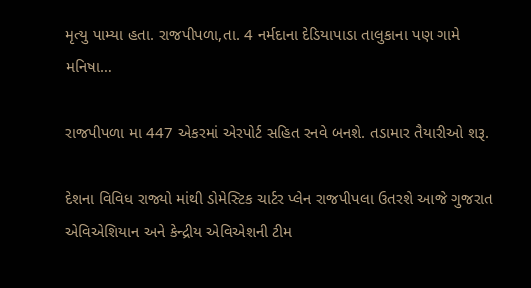મૃત્યુ પામ્યા હતા. રાજપીપળા,તા. 4 નર્મદાના દેડિયાપાડા તાલુકાના પણ ગામે મનિષા…

રાજપીપળા મા 447 એકરમાં એરપોર્ટ સહિત રનવે બનશે. તડામાર તૈયારીઓ શરૂ.

દેશના વિવિધ રાજ્યો માંથી ડોમેસ્ટિક ચાર્ટર પ્લેન રાજપીપલા ઉતરશે આજે ગુજરાત એવિએશિયાન અને કેન્દ્રીય એવિએશની ટીમ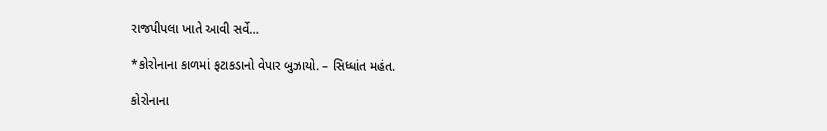રાજપીપલા ખાતે આવી સર્વે…

*કોરોનાના કાળમાં ફટાકડાનો વેપાર બુઝાયો. – સિધ્ધાંત મહંત.

કોરોનાના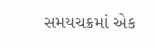સમયચક્રમાં એક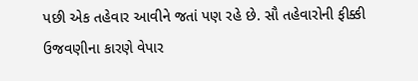પછી એક તહેવાર આવીને જતાં પણ રહે છે. સૌ તહેવારોની ફીક્કી ઉજવણીના કારણે વેપાર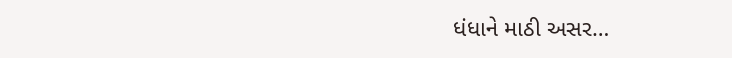ધંધાને માઠી અસર…